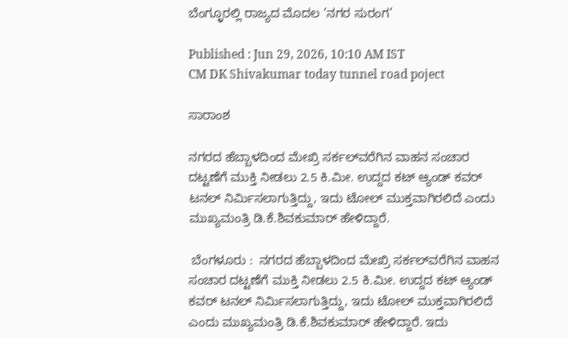ಬೆಂಗ್ಳೂರಲ್ಲಿ ರಾಜ್ಯದ ಮೊದಲ ‘ನಗರ ಸುರಂಗ’

Published : Jun 29, 2026, 10:10 AM IST
CM DK Shivakumar today tunnel road poject

ಸಾರಾಂಶ

ನಗರದ ಹೆಬ್ಬಾಳದಿಂದ ಮೇಖ್ರಿ ಸರ್ಕಲ್‌ವರೆಗಿನ ವಾಹನ ಸಂಚಾರ ದಟ್ಟಣೆಗೆ ಮುಕ್ತಿ ನೀಡಲು 2.5 ಕಿ.ಮೀ. ಉದ್ದದ ಕಟ್ ಆ್ಯಂಡ್ ಕವರ್ ಟನಲ್ ನಿರ್ಮಿಸಲಾಗುತ್ತಿದ್ದು, ಇದು ಟೋಲ್‌ ಮುಕ್ತವಾಗಿರಲಿದೆ ಎಂದು ಮುಖ್ಯಮಂತ್ರಿ ಡಿ.ಕೆ.ಶಿವಕುಮಾರ್‌ ಹೇಳಿದ್ದಾರೆ.

 ಬೆಂಗಳೂರು :  ನಗರದ ಹೆಬ್ಬಾಳದಿಂದ ಮೇಖ್ರಿ ಸರ್ಕಲ್‌ವರೆಗಿನ ವಾಹನ ಸಂಚಾರ ದಟ್ಟಣೆಗೆ ಮುಕ್ತಿ ನೀಡಲು 2.5 ಕಿ.ಮೀ. ಉದ್ದದ ಕಟ್ ಆ್ಯಂಡ್ ಕವರ್ ಟನಲ್ ನಿರ್ಮಿಸಲಾಗುತ್ತಿದ್ದು, ಇದು ಟೋಲ್‌ ಮುಕ್ತವಾಗಿರಲಿದೆ ಎಂದು ಮುಖ್ಯಮಂತ್ರಿ ಡಿ.ಕೆ.ಶಿವಕುಮಾರ್‌ ಹೇಳಿದ್ದಾರೆ. ಇದು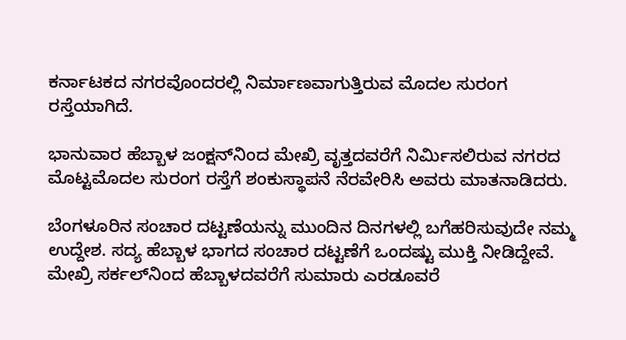ಕರ್ನಾಟಕದ ನಗರವೊಂದರಲ್ಲಿ ನಿರ್ಮಾಣವಾಗುತ್ತಿರುವ ಮೊದಲ ಸುರಂಗ ರಸ್ತೆಯಾಗಿದೆ.

ಭಾನುವಾರ ಹೆಬ್ಬಾಳ ಜಂಕ್ಷನ್‌ನಿಂದ ಮೇಖ್ರಿ ವೃತ್ತದವರೆಗೆ ನಿರ್ಮಿಸಲಿರುವ ನಗರದ ಮೊಟ್ಟಮೊದಲ ಸುರಂಗ ರಸ್ತೆಗೆ ಶಂಕುಸ್ಥಾಪನೆ ನೆರವೇರಿಸಿ ಅವರು ಮಾತನಾಡಿದರು.

ಬೆಂಗಳೂರಿನ ಸಂಚಾರ ದಟ್ಟಣೆಯನ್ನು ಮುಂದಿನ ದಿನಗಳಲ್ಲಿ ಬಗೆಹರಿಸುವುದೇ ನಮ್ಮ ಉದ್ದೇಶ. ಸದ್ಯ ಹೆಬ್ಬಾಳ ಭಾಗದ ಸಂಚಾರ ದಟ್ಟಣೆಗೆ ಒಂದಷ್ಟು ಮುಕ್ತಿ ನೀಡಿದ್ದೇವೆ. ಮೇಖ್ರಿ ಸರ್ಕಲ್‌ನಿಂದ ಹೆಬ್ಬಾಳದವರೆಗೆ ಸುಮಾರು ಎರಡೂವರೆ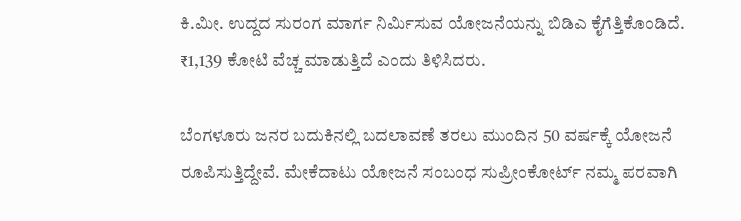ಕಿ.ಮೀ. ಉದ್ದದ ಸುರಂಗ ಮಾರ್ಗ ನಿರ್ಮಿಸುವ ಯೋಜನೆಯನ್ನು ಬಿಡಿಎ ಕೈಗೆತ್ತಿಕೊಂಡಿದೆ. ₹1,139 ಕೋಟಿ ವೆಚ್ಚ ಮಾಡುತ್ತಿದೆ ಎಂದು ತಿಳಿಸಿದರು.

ಬೆಂಗಳೂರು ಜನರ ಬದುಕಿನಲ್ಲಿ ಬದಲಾವಣೆ ತರಲು ಮುಂದಿನ 50 ವರ್ಷಕ್ಕೆ ಯೋಜನೆ ರೂಪಿಸುತ್ತಿದ್ದೇವೆ. ಮೇಕೆದಾಟು ಯೋಜನೆ ಸಂಬಂಧ ಸುಪ್ರೀಂಕೋರ್ಟ್‌ ನಮ್ಮ ಪರವಾಗಿ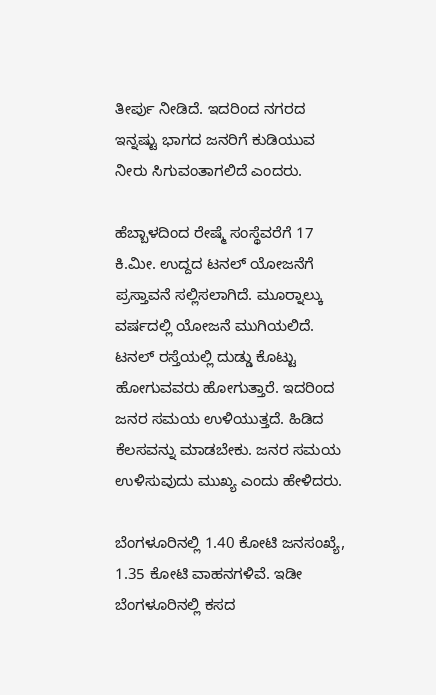ತೀರ್ಪು ನೀಡಿದೆ. ಇದರಿಂದ ನಗರದ ಇನ್ನಷ್ಟು ಭಾಗದ ಜನರಿಗೆ ಕುಡಿಯುವ ನೀರು ಸಿಗುವಂತಾಗಲಿದೆ ಎಂದರು.

ಹೆಬ್ಬಾಳದಿಂದ ರೇಷ್ಮೆ ಸಂಸ್ಥೆವರೆಗೆ 17 ಕಿ.ಮೀ. ಉದ್ದದ ಟನಲ್ ಯೋಜನೆಗೆ ಪ್ರಸ್ತಾವನೆ ಸಲ್ಲಿಸಲಾಗಿದೆ. ಮೂರ್‍ನಾಲ್ಕು ವರ್ಷದಲ್ಲಿ ಯೋಜನೆ ಮುಗಿಯಲಿದೆ. ಟನಲ್ ರಸ್ತೆಯಲ್ಲಿ ದುಡ್ಡು ಕೊಟ್ಟು ಹೋಗುವವರು ಹೋಗುತ್ತಾರೆ. ಇದರಿಂದ ಜನರ ಸಮಯ ಉಳಿಯುತ್ತದೆ. ಹಿಡಿದ ಕೆಲಸವನ್ನು ಮಾಡಬೇಕು. ಜನರ ಸಮಯ ಉಳಿಸುವುದು ಮುಖ್ಯ ಎಂದು ಹೇಳಿದರು.

ಬೆಂಗಳೂರಿನಲ್ಲಿ 1.40 ಕೋಟಿ ಜನಸಂಖ್ಯೆ, 1.35 ಕೋಟಿ ವಾಹನಗಳಿವೆ. ಇಡೀ ಬೆಂಗಳೂರಿನಲ್ಲಿ ಕಸದ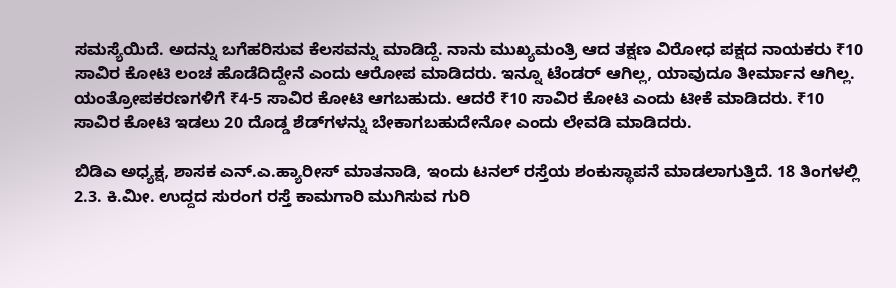ಸಮಸ್ಯೆಯಿದೆ. ಅದನ್ನು ಬಗೆಹರಿಸುವ ಕೆಲಸವನ್ನು ಮಾಡಿದ್ದೆ. ನಾನು ಮುಖ್ಯಮಂತ್ರಿ ಆದ ತಕ್ಷಣ ವಿರೋಧ ಪಕ್ಷದ ನಾಯಕರು ₹10 ಸಾವಿರ ಕೋಟಿ ಲಂಚ ಹೊಡೆದಿದ್ದೇನೆ ಎಂದು ಆರೋಪ ಮಾಡಿದರು. ಇನ್ನೂ ಟೆಂಡರ್ ಆಗಿಲ್ಲ, ಯಾವುದೂ ತೀರ್ಮಾನ ಆಗಿಲ್ಲ. ಯಂತ್ರೋಪಕರಣಗಳಿಗೆ ₹4-5 ಸಾವಿರ ಕೋಟಿ ಆಗಬಹುದು. ಆದರೆ ₹10 ಸಾವಿರ ಕೋಟಿ ಎಂದು ಟೀಕೆ ಮಾಡಿದರು. ₹10 ಸಾವಿರ ಕೋಟಿ ಇಡಲು 20 ದೊಡ್ಡ ಶೆಡ್‌ಗಳನ್ನು ಬೇಕಾಗಬಹುದೇನೋ ಎಂದು ಲೇವಡಿ ಮಾಡಿದರು.

ಬಿಡಿಎ ಅಧ್ಯಕ್ಷ, ಶಾಸಕ ಎನ್‌.ಎ.ಹ್ಯಾರೀಸ್‌ ಮಾತನಾಡಿ, ಇಂದು ಟನಲ್‌ ರಸ್ತೆಯ ಶಂಕುಸ್ಥಾಪನೆ ಮಾಡಲಾಗುತ್ತಿದೆ. 18 ತಿಂಗಳಲ್ಲಿ 2.3. ಕಿ.ಮೀ. ಉದ್ದದ ಸುರಂಗ ರಸ್ತೆ ಕಾಮಗಾರಿ ಮುಗಿಸುವ ಗುರಿ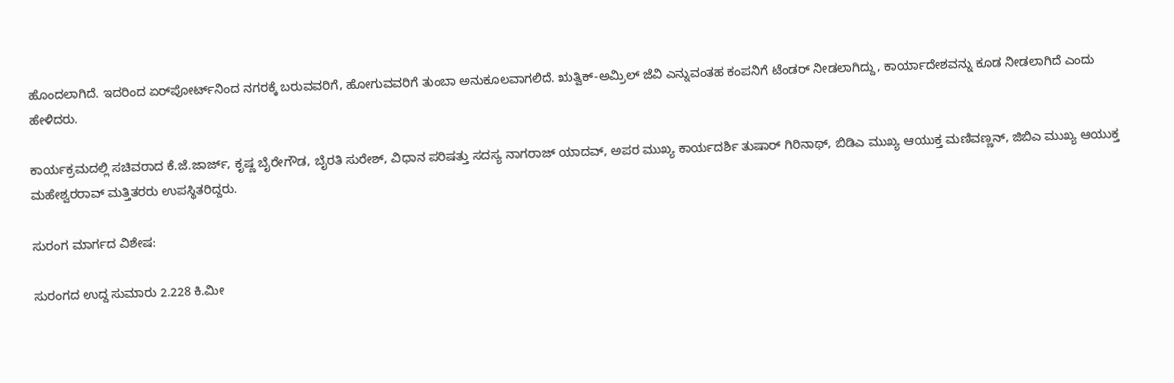ಹೊಂದಲಾಗಿದೆ. ಇದರಿಂದ ಏರ್‌ಪೋರ್ಟ್‌ನಿಂದ ನಗರಕ್ಕೆ ಬರುವವರಿಗೆ, ಹೋಗುವವರಿಗೆ ತುಂಬಾ ಅನುಕೂಲವಾಗಲಿದೆ. ಋತ್ವಿಕ್‌-ಅಮ್ರಿಲ್‌ ಜೆವಿ ಎನ್ನುವಂತಹ ಕಂಪನಿಗೆ ಟೆಂಡರ್‌ ನೀಡಲಾಗಿದ್ದು, ಕಾರ್ಯಾದೇಶವನ್ನು ಕೂಡ ನೀಡಲಾಗಿದೆ ಎಂದು ಹೇಳಿದರು.

ಕಾರ್ಯಕ್ರಮದಲ್ಲಿ ಸಚಿವರಾದ ಕೆ.ಜೆ.ಜಾರ್ಜ್, ಕೃಷ್ಣ ಬೈರೇಗೌಡ, ಬೈರತಿ ಸುರೇಶ್, ವಿಧಾನ ಪರಿಷತ್ತು ಸದಸ್ಯ ನಾಗರಾಜ್ ಯಾದವ್, ಅಪರ ಮುಖ್ಯ ಕಾರ್ಯದರ್ಶಿ ತುಷಾರ್ ಗಿರಿನಾಥ್, ಬಿಡಿಎ ಮುಖ್ಯ ಆಯುಕ್ತ ಮಣಿವಣ್ಣನ್, ಜಿಬಿಎ ಮುಖ್ಯ ಆಯುಕ್ತ ಮಹೇಶ್ವರರಾವ್ ಮತ್ತಿತರರು ಉಪಸ್ಥಿತರಿದ್ದರು.

ಸುರಂಗ ಮಾರ್ಗದ ವಿಶೇಷ:

ಸುರಂಗದ ಉದ್ದ ಸುಮಾರು 2.228 ಕಿ.ಮೀ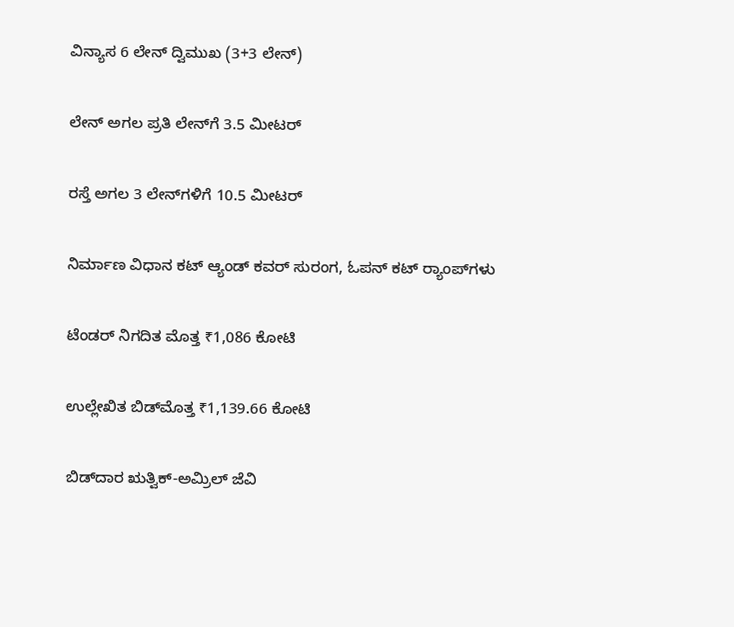ವಿನ್ಯಾಸ 6 ಲೇನ್‌ ದ್ವಿಮುಖ (3+3 ಲೇನ್‌)

ಲೇನ್‌ ಅಗಲ ಪ್ರತಿ ಲೇನ್‌ಗೆ 3.5 ಮೀಟರ್‌

ರಸ್ತೆ ಅಗಲ 3 ಲೇನ್‌ಗಳಿಗೆ 10.5 ಮೀಟರ್‌

ನಿರ್ಮಾಣ ವಿಧಾನ ಕಟ್‌ ಆ್ಯಂಡ್‌ ಕವರ್‌ ಸುರಂಗ, ಓಪನ್‌ ಕಟ್‌ ರ್‍ಯಾಂಪ್‌ಗಳು

ಟೆಂಡರ್‌ ನಿಗದಿತ ಮೊತ್ತ ₹1,086 ಕೋಟಿ

ಉಲ್ಲೇಖಿತ ಬಿಡ್‌ಮೊತ್ತ ₹1,139.66 ಕೋಟಿ

ಬಿಡ್‌ದಾರ ಋತ್ವಿಕ್‌-ಅಮ್ರಿಲ್‌ ಜೆವಿ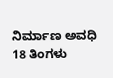ನಿರ್ಮಾಣ ಅವಧಿ 18 ತಿಂಗಳು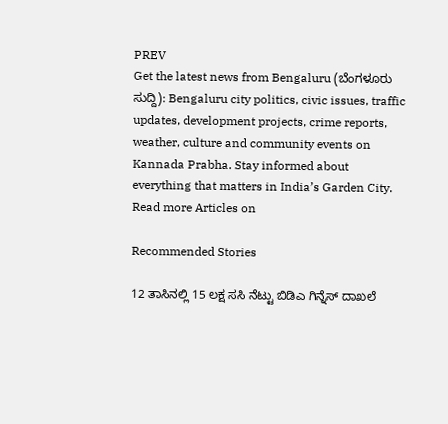PREV
Get the latest news from Bengaluru (ಬೆಂಗಳೂರು ಸುದ್ದಿ): Bengaluru city politics, civic issues, traffic updates, development projects, crime reports, weather, culture and community events on Kannada Prabha. Stay informed about everything that matters in India’s Garden City.
Read more Articles on

Recommended Stories

12 ತಾಸಿನಲ್ಲಿ 15 ಲಕ್ಷ ಸಸಿ ನೆಟ್ಟು ಬಿಡಿಎ ಗಿನ್ನೆಸ್‌ ದಾಖಲೆ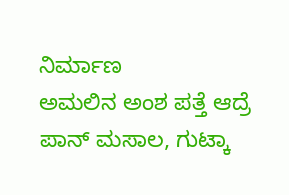ನಿರ್ಮಾಣ
ಅಮಲಿನ ಅಂಶ ಪತ್ತೆ ಆದ್ರೆ ಪಾನ್‌ ಮಸಾಲ, ಗುಟ್ಕಾ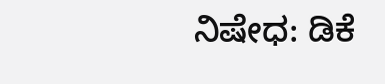ನಿಷೇಧ: ಡಿಕೆ